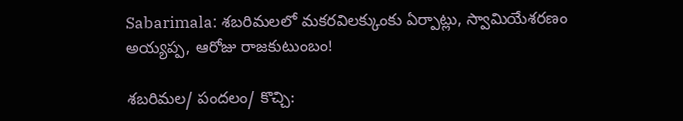Sabarimala: శబరిమలలో మకరవిలక్కుంకు ఏర్పాట్లు, స్వామియేశరణం అయ్యప్ప, ఆరోజు రాజకుటుంబం!

శబరిమల/ పందలం/ కొచ్చి: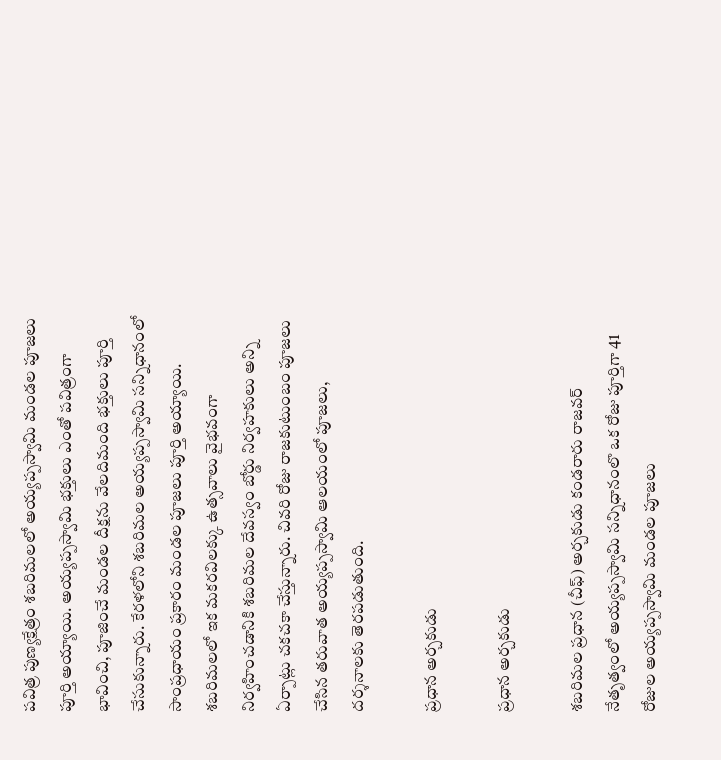పవిత్ర పుణ్యక్షేత్రం శబరిమలలో అయ్యప్పస్వామి మండల పూజలు పూర్తి అయ్యాయి. అయ్యప్పస్వామి భక్తులు ఎంతో పవిత్రంగా భావించి, పూజించే మండల దీక్షను వేలదిమంది భక్తులు పూర్తి చేసుకున్నారు. కేరళలోని శబరిమల అయ్యప్పస్వామి సన్నిధానంలో సాంప్రధాయం ప్రకారం మండల పూజలు పూర్తి అయ్యాయి. శబరిమలలో ఇక మకరవిలక్కు ఉత్సవాలు వైభవంగా నిర్వహించడానికి శబరిమల దేవస్వం బోర్డు నిర్వహకులు అన్ని ఏర్పాట్లు చకచకా చేస్తున్నారు. చివరి రోజు రాజకుటుంబం పూజలు చేసిన తరువాత అయ్యప్పస్వామి ఆలయంలో పూజలు, దర్శనాలకు తెరపడుతుంది.

ప్రధాన అర్చకుడు

ప్రధాన అర్చకుడు

శబరిమల ప్రధాన (చీఫ్) అర్చకుడు కండరారు రాజవర్ నేతృత్వంలో అయ్యప్పస్వామి సన్నిధానంలొ ఒక రోజు పూర్తిగా 41 రోజుల అయ్యప్పస్వామి మండల పూజలు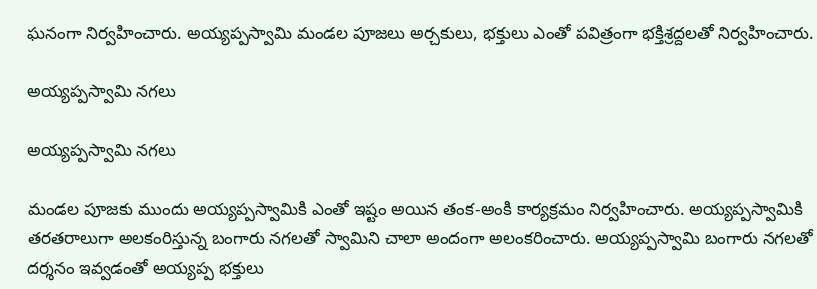ఘనంగా నిర్వహించారు. అయ్యప్పస్వామి మండల పూజలు అర్చకులు, భక్తులు ఎంతో పవిత్రంగా భక్తిశ్రద్దలతో నిర్వహించారు.

అయ్యప్పస్వామి నగలు

అయ్యప్పస్వామి నగలు

మండల పూజకు ముందు అయ్యప్పస్వామికి ఎంతో ఇష్టం అయిన తంక-అంకి కార్యక్రమం నిర్వహించారు. అయ్యప్పస్వామికి తరతరాలుగా అలకంరిస్తున్న బంగారు నగలతో స్వామిని చాలా అందంగా అలంకరించారు. అయ్యప్పస్వామి బంగారు నగలతో దర్శనం ఇవ్వడంతో అయ్యప్ప భక్తులు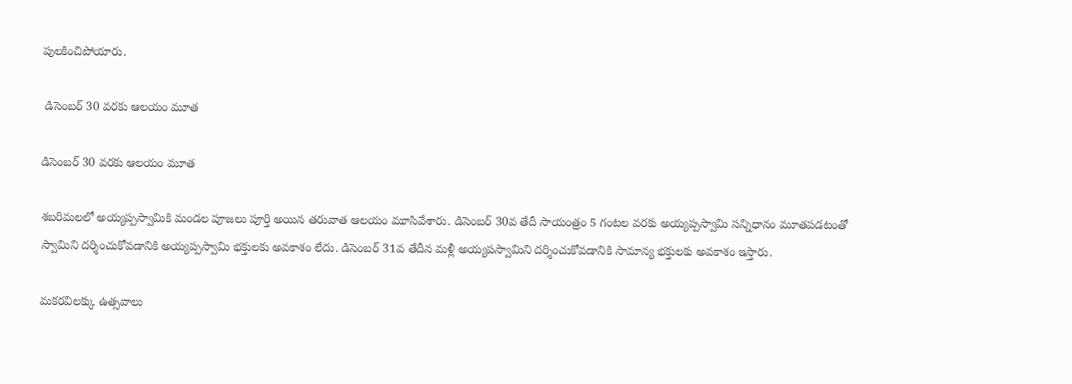పులకించిపోయారు.

 డిసెంబర్ 30 వరకు ఆలయం మూత

డిసెంబర్ 30 వరకు ఆలయం మూత

శబరిమలలో అయ్యప్పస్వామికి మండల పూజలు పూర్తి అయిన తరువాత ఆలయం మూసివేశారు. డిసెంబర్ 30వ తేదీ సాయంత్రం 5 గంటల వరకు అయ్యప్పస్వామి సన్నిధానం మూతపడటంతో స్వామిని దర్శించుకోవడానికి అయ్యప్పస్వామి భక్తులకు అవకాశం లేదు. డిసెంబర్ 31వ తేదీన మళ్లీ అయ్యపస్వామిని దర్శించుకోవడానికి సామాన్య భక్తులకు అవకాశం ఇస్తారు.

మకరవిలక్కు ఉత్సవాలు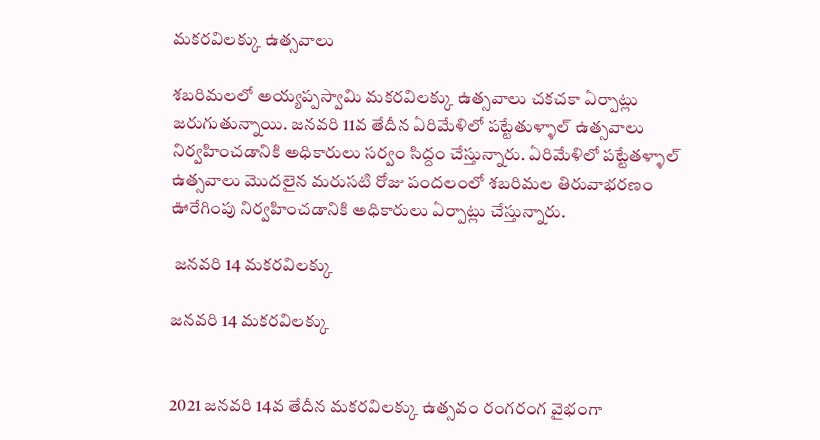మకరవిలక్కు ఉత్సవాలు

శబరిమలలో అయ్యప్పస్వామి మకరవిలక్కు ఉత్సవాలు చకచకా ఏర్పాట్లు జరుగుతున్నాయి. జనవరి 11వ తేదీన ఏరిమేళిలో పట్టేతుళ్ళాల్ ఉత్సవాలు నిర్వహించడానికి అధికారులు సర్వం సిద్దం చేస్తున్నారు. ఏరిమేళిలో పట్టేతళ్ళాల్ ఉత్సవాలు మొదలైన మరుసటి రోజు పందలంలో శబరిమల తిరువాభరణం ఊరేగింపు నిర్వహించడానికి అధికారులు ఏర్పాట్లు చేస్తున్నారు.

 జనవరి 14 మకరవిలక్కు

జనవరి 14 మకరవిలక్కు


2021 జనవరి 14వ తేదీన మకరవిలక్కు ఉత్సవం రంగరంగ వైభంగా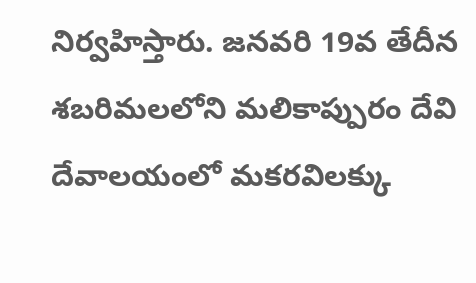నిర్వహిస్తారు. జనవరి 19వ తేదీన శబరిమలలోని మలికాప్పురం దేవి దేవాలయంలో మకరవిలక్కు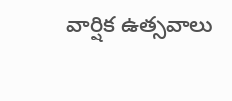వార్షిక ఉత్సవాలు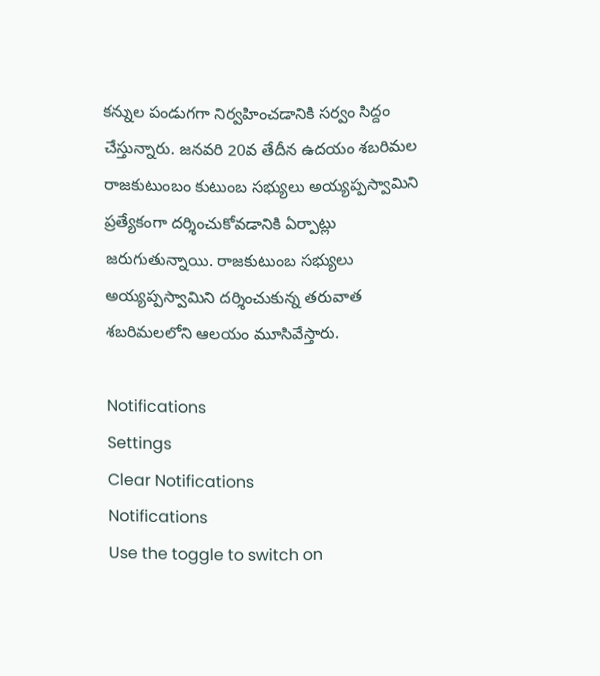కన్నుల పండుగగా నిర్వహించడానికి సర్వం సిద్దం చేస్తున్నారు. జనవరి 20వ తేదీన ఉదయం శబరిమల రాజకుటుంబం కుటుంబ సభ్యులు అయ్యప్పస్వామిని ప్రత్యేకంగా దర్శించుకోవడానికి ఏర్పాట్లు జరుగుతున్నాయి. రాజకుటుంబ సభ్యులు అయ్యప్పస్వామిని దర్శించుకున్న తరువాత శబరిమలలోని ఆలయం మూసివేస్తారు.

Notifications
Settings
Clear Notifications
Notifications
Use the toggle to switch on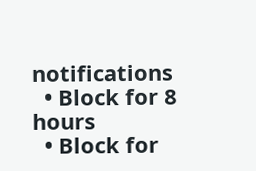notifications
  • Block for 8 hours
  • Block for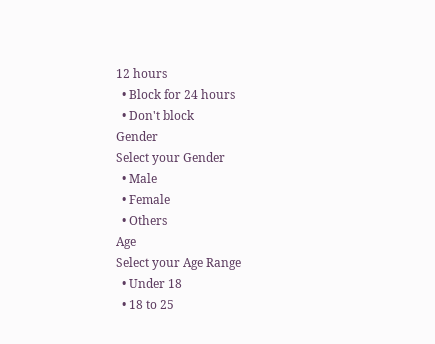12 hours
  • Block for 24 hours
  • Don't block
Gender
Select your Gender
  • Male
  • Female
  • Others
Age
Select your Age Range
  • Under 18
  • 18 to 25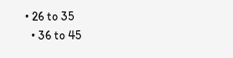• 26 to 35
  • 36 to 45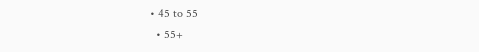• 45 to 55
  • 55+